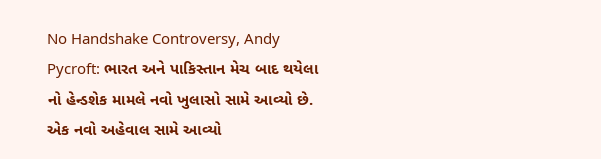No Handshake Controversy, Andy Pycroft: ભારત અને પાકિસ્તાન મેચ બાદ થયેલા નો હેન્ડશેક મામલે નવો ખુલાસો સામે આવ્યો છે. એક નવો અહેવાલ સામે આવ્યો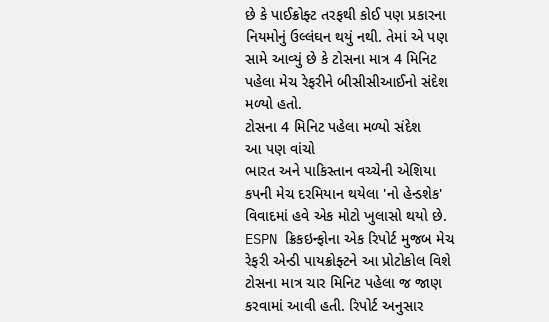છે કે પાઈક્રોફ્ટ તરફથી કોઈ પણ પ્રકારના નિયમોનું ઉલ્લંઘન થયું નથી. તેમાં એ પણ સામે આવ્યું છે કે ટોસના માત્ર 4 મિનિટ પહેલા મેચ રેફરીને બીસીસીઆઈનો સંદેશ મળ્યો હતો.
ટોસના 4 મિનિટ પહેલા મળ્યો સંદેશ
આ પણ વાંચો
ભારત અને પાકિસ્તાન વચ્ચેની એશિયા કપની મેચ દરમિયાન થયેલા 'નો હેન્ડશેક' વિવાદમાં હવે એક મોટો ખુલાસો થયો છે. ESPN ક્રિકઇન્ફોના એક રિપોર્ટ મુજબ મેચ રેફરી એન્ડી પાયક્રોફ્ટને આ પ્રોટોકોલ વિશે ટોસના માત્ર ચાર મિનિટ પહેલા જ જાણ કરવામાં આવી હતી. રિપોર્ટ અનુસાર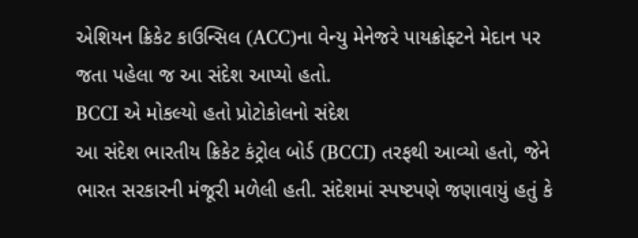એશિયન ક્રિકેટ કાઉન્સિલ (ACC)ના વેન્યુ મેનેજરે પાયક્રોફ્ટને મેદાન પર જતા પહેલા જ આ સંદેશ આપ્યો હતો.
BCCI એ મોકલ્યો હતો પ્રોટોકોલનો સંદેશ
આ સંદેશ ભારતીય ક્રિકેટ કંટ્રોલ બોર્ડ (BCCI) તરફથી આવ્યો હતો, જેને ભારત સરકારની મંજૂરી મળેલી હતી. સંદેશમાં સ્પષ્ટપણે જણાવાયું હતું કે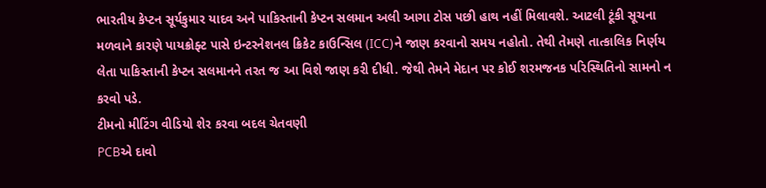ભારતીય કેપ્ટન સૂર્યકુમાર યાદવ અને પાકિસ્તાની કેપ્ટન સલમાન અલી આગા ટોસ પછી હાથ નહીં મિલાવશે. આટલી ટૂંકી સૂચના મળવાને કારણે પાયક્રોફ્ટ પાસે ઇન્ટરનેશનલ ક્રિકેટ કાઉન્સિલ (ICC)ને જાણ કરવાનો સમય નહોતો. તેથી તેમણે તાત્કાલિક નિર્ણય લેતા પાકિસ્તાની કેપ્ટન સલમાનને તરત જ આ વિશે જાણ કરી દીધી. જેથી તેમને મેદાન પર કોઈ શરમજનક પરિસ્થિતિનો સામનો ન કરવો પડે.
ટીમનો મીટિંગ વીડિયો શેર કરવા બદલ ચેતવણી
PCBએ દાવો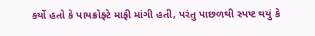કર્યો હતો કે પાયક્રોફ્ટે માફી માંગી હતી, પરંતુ પાછળથી સ્પષ્ટ થયું કે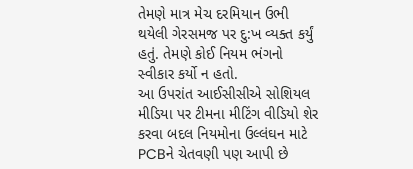તેમણે માત્ર મેચ દરમિયાન ઉભી થયેલી ગેરસમજ પર દુ:ખ વ્યક્ત કર્યું હતું. તેમણે કોઈ નિયમ ભંગનો સ્વીકાર કર્યો ન હતો.
આ ઉપરાંત આઈસીસીએ સોશિયલ મીડિયા પર ટીમના મીટિંગ વીડિયો શેર કરવા બદલ નિયમોના ઉલ્લંઘન માટે PCBને ચેતવણી પણ આપી છે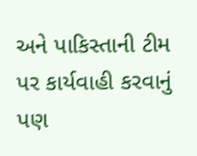અને પાકિસ્તાની ટીમ પર કાર્યવાહી કરવાનું પણ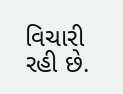વિચારી રહી છે.